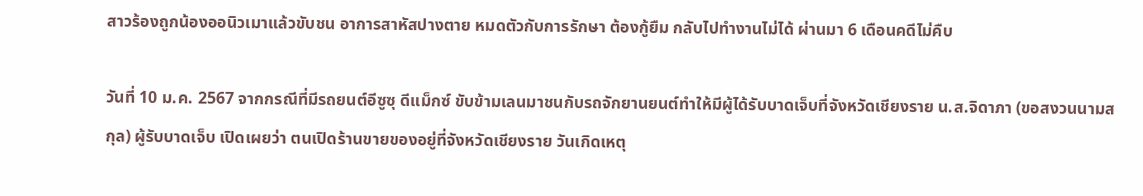สาวร้องถูกน้องออนิวเมาแล้วขับชน อาการสาหัสปางตาย หมดตัวกับการรักษา ต้องกู้ยืม กลับไปทำงานไม่ได้ ผ่านมา 6 เดือนคดีไม่คืบ

วันที่ 10 ม.ค. 2567 จากกรณีที่มีรถยนต์อีซูซุ ดีแม็กซ์ ขับข้ามเลนมาชนกับรถจักยานยนต์ทำให้มีผู้ได้รับบาดเจ็บที่จังหวัดเชียงราย น.ส.จิดาภา (ขอสงวนนามสกุล) ผู้รับบาดเจ็บ เปิดเผยว่า ตนเปิดร้านขายของอยู่ที่จังหวัดเชียงราย วันเกิดเหตุ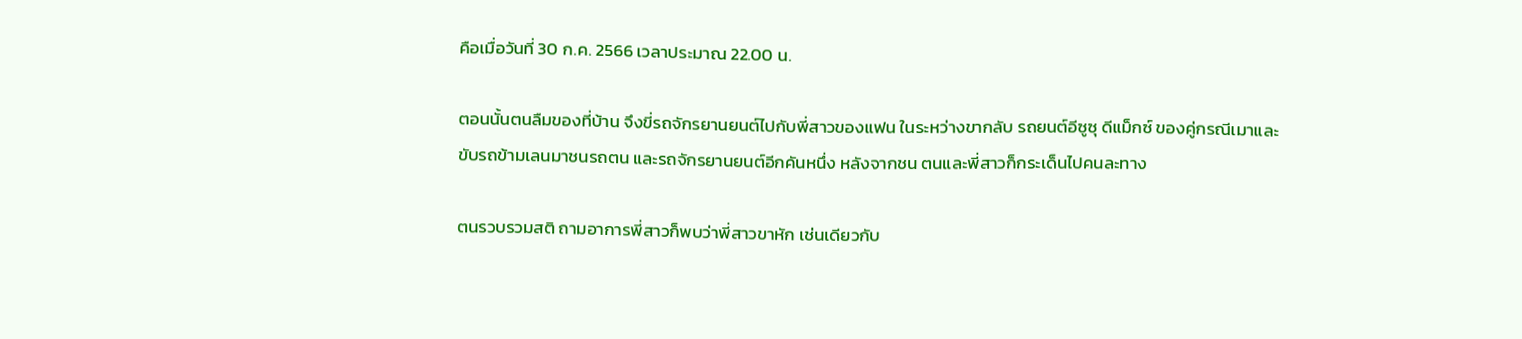คือเมื่อวันที่ 30 ก.ค. 2566 เวลาประมาณ 22.00 น.

ตอนนั้นตนลืมของที่บ้าน จึงขี่รถจักรยานยนต์ไปกับพี่สาวของแฟน ในระหว่างขากลับ รถยนต์อีซูซุ ดีแม็กซ์ ของคู่กรณีเมาและขับรถข้ามเลนมาชนรถตน และรถจักรยานยนต์อีกคันหนึ่ง หลังจากชน ตนและพี่สาวก็กระเด็นไปคนละทาง

ตนรวบรวมสติ ถามอาการพี่สาวก็พบว่าพี่สาวขาหัก เช่นเดียวกับ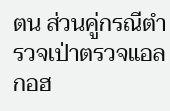ตน ส่วนคู่กรณีตำรวจเป่าตรวจแอลกอฮ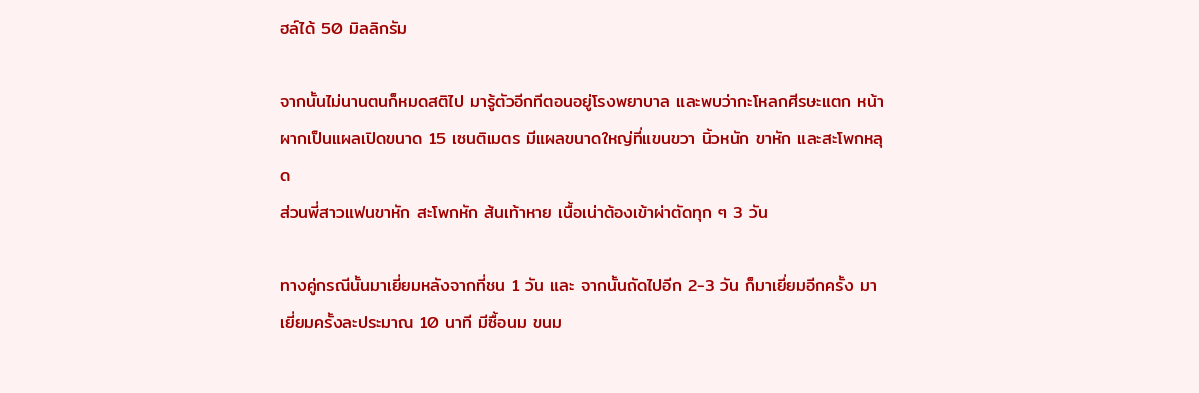ฮล์ได้ 50 มิลลิกรัม

จากนั้นไม่นานตนก็หมดสติไป มารู้ตัวอีกทีตอนอยู่โรงพยาบาล และพบว่ากะโหลกศีรษะแตก หน้าผากเป็นแผลเปิดขนาด 15 เซนติเมตร มีแผลขนาดใหญ่ที่แขนขวา นิ้วหนัก ขาหัก และสะโพกหลุด
ส่วนพี่สาวแฟนขาหัก สะโพกหัก ส้นเท้าหาย เนื้อเน่าต้องเข้าผ่าตัดทุก ๆ 3 วัน

ทางคู่กรณีนั้นมาเยี่ยมหลังจากที่ชน 1 วัน และ จากนั้นถัดไปอีก 2-3 วัน ก็มาเยี่ยมอีกครั้ง มาเยี่ยมครั้งละประมาณ 10 นาที มีซื้อนม ขนม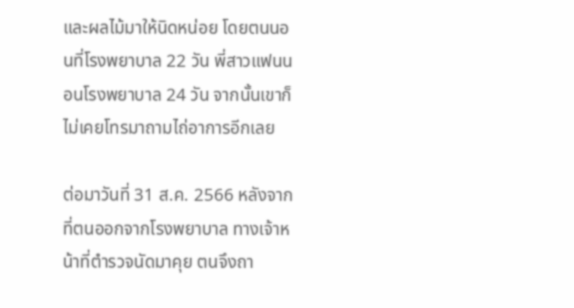และผลไม้มาให้นิดหน่อย โดยตนนอนที่โรงพยาบาล 22 วัน พี่สาวแฟนนอนโรงพยาบาล 24 วัน จากนั้นเขาก็ไม่เคยโทรมาถามไถ่อาการอีกเลย

ต่อมาวันที่ 31 ส.ค. 2566 หลังจากที่ตนออกจากโรงพยาบาล ทางเจ้าหน้าที่ตำรวจนัดมาคุย ตนจึงถา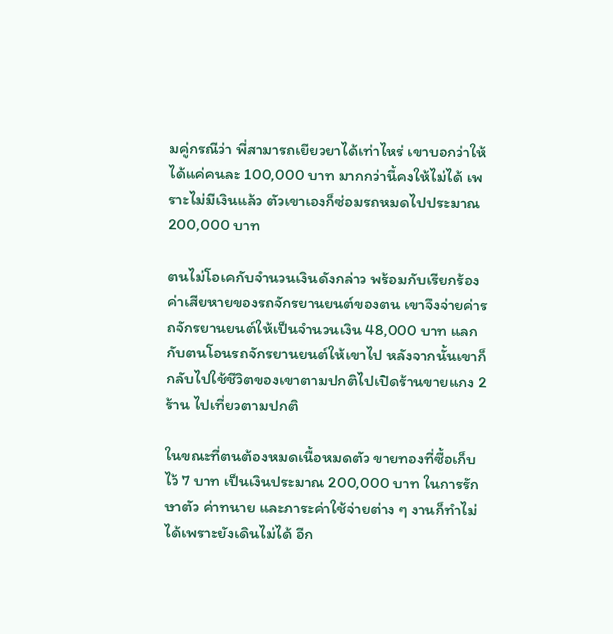มคู่กรณีว่า พี่สามารถเยียวยาได้เท่าไหร่ เขาบอกว่าให้ได้แค่คนละ 100,000 บาท มากกว่านี้คงให้ไม่ได้ เพราะไม่มีเงินแล้ว ตัวเขาเองก็ซ่อมรถหมดไปประมาณ 200,000 บาท

ตนไม่โอเคกับจำนวนเงินดังกล่าว พร้อมกับเรียกร้องค่าเสียหายของรถจักรยานยนต์ของตน เขาจึงจ่ายค่ารถจักรยานยนต์ให้เป็นจำนวนเงิน 48,000 บาท แลกกับตนโอนรถจักรยานยนต์ให้เขาไป หลังจากนั้นเขาก็กลับไปใช้ชีวิตของเขาตามปกติไปเปิดร้านขายแกง 2 ร้าน ไปเที่ยวตามปกติ

ในขณะที่ตนต้องหมดเนื้อหมดตัว ขายทองที่ซื้อเก็บไว้ 7 บาท เป็นเงินประมาณ 200,000 บาท ในการรักษาตัว ค่าทนาย และภาระค่าใช้จ่ายต่าง ๆ งานก็ทำไม่ได้เพราะยังเดินไม่ได้ อีก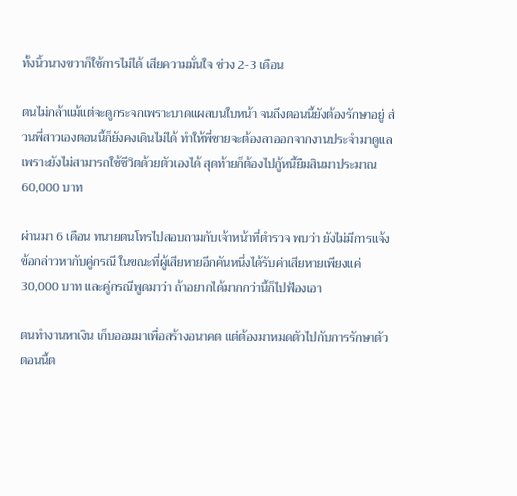ทั้งนิ้วนางขวาก็ใช้การไม่ได้ เสียความมั่นใจ ช่วง 2-3 เดือน

ตนไม่กล้าแม้แต่จะดูกระจกเพราะบาดแผลบนใบหน้า จนถึงตอนนี้ยังต้องรักษาอยู่ ส่วนพี่สาวเองตอนนี้ก็ยังคงเดินไม่ได้ ทำให้พี่ชายจะต้องลาออกจากงานประจำมาดูแล เพราะยังไม่สามารถใช้ชีวิตด้วยตัวเองได้ สุดท้ายก็ต้องไปกู้หนี้ยืมสินมาประมาณ 60,000 บาท

ผ่านมา 6 เดือน ทนายตนโทรไปสอบถามกับเจ้าหน้าที่ตำรวจ พบว่า ยังไม่มีการแจ้งข้อกล่าวหากับคู่กรณี ในขณะที่ผู้เสียหายอีกคันหนึ่งได้รับค่าเสียหายเพียงแค่ 30,000 บาท และคู่กรณีพูดมาว่า ถ้าอยากได้มากกว่านี้ก็ไปฟ้องเอา

ตนทำงานหาเงิน เก็บออมมาเพื่อสร้างอนาคต แต่ต้องมาหมดตัวไปกับการรักษาตัว ตอนนี้ต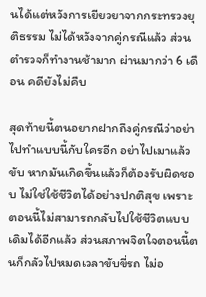นได้แต่หวังการเยียวยาจากกระทรวงยุติธรรม ไม่ได้หวังจากคู่กรณีแล้ว ส่วนตำรวจก็ทำงานช้ามาก ผ่านมากว่า 6 เดือน คดียังไม่คืบ

สุดท้ายนี้ตนอยากฝากถึงคู่กรณีว่าอย่าไปทำแบบนี้กับใครอีก อย่าไปเมาแล้วขับ หากมันเกิดขึ้นแล้วก็ต้องรับผิดชอบ ไม่ใช่ใช้ชีวิตได้อย่างปกติสุข เพราะตอนนี้ไม่สามารถกลับไปใช้ชีวิตแบบเดิมได้อีกแล้ว ส่วนสภาพจิตใจตอนนี้ตนก็กลัวไปหมดเวลาขับขี่รถ ไม่อ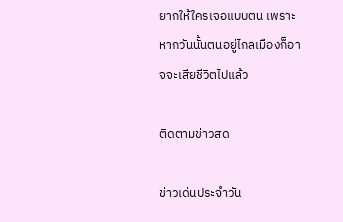ยากให้ใครเจอแบบตน เพราะหากวันนั้นตนอยู่ไกลเมืองก็อาจจะเสียชีวิตไปแล้ว

ติดตามข่าวสด

ข่าวเด่นประจำวัน